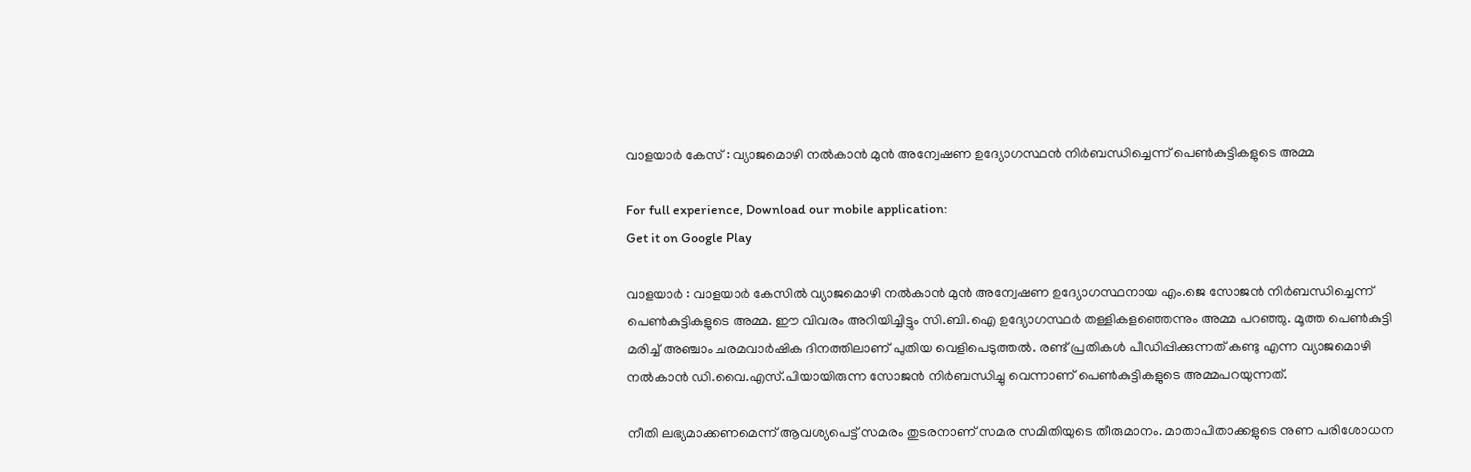വാളയാർ കേസ് : വ്യാജമൊഴി നൽകാൻ മുൻ അന്വേഷണ ഉദ്യോഗസ്ഥൻ നിർബന്ധിച്ചെന്ന് പെൺകുട്ടികളുടെ അമ്മ

For full experience, Download our mobile application:
Get it on Google Play

വാളയാര്‍ : വാളയാര്‍ കേസില്‍ വ്യാജമൊഴി നല്‍കാന്‍ മുന്‍ അന്വേഷണ ഉദ്യോഗസ്ഥനായ എം.ജെ സോജന്‍ നിര്‍ബന്ധിച്ചെന്ന് പെണ്‍കുട്ടികളുടെ അമ്മ. ഈ വിവരം അറിയിച്ചിട്ടും സി.ബി.ഐ ഉദ്യോഗസ്ഥര്‍ തള്ളികളഞ്ഞെന്നും അമ്മ പറഞ്ഞു. മൂത്ത പെണ്‍കുട്ടി മരിച്ച്‌ അഞ്ചാം ചരമവാര്‍ഷിക ദിനത്തിലാണ് പുതിയ വെളിപെടുത്തല്‍. രണ്ട് പ്രതികള്‍ പീഡിപ്പിക്കുന്നത് കണ്ടു എന്ന വ്യാജമൊഴി നല്‍കാന്‍ ഡി.വൈ.എസ്.പിയായിരുന്ന സോജന്‍ നിര്‍ബന്ധിച്ചു വെന്നാണ് പെണ്‍കുട്ടികളുടെ അമ്മപറയുന്നത്.

നീതി ലഭ്യമാക്കണമെന്ന് ആവശ്യപെട്ട് സമരം തുടരനാണ് സമര സമിതിയുടെ തീരുമാനം. മാതാപിതാക്കളുടെ നുണ പരിശോധന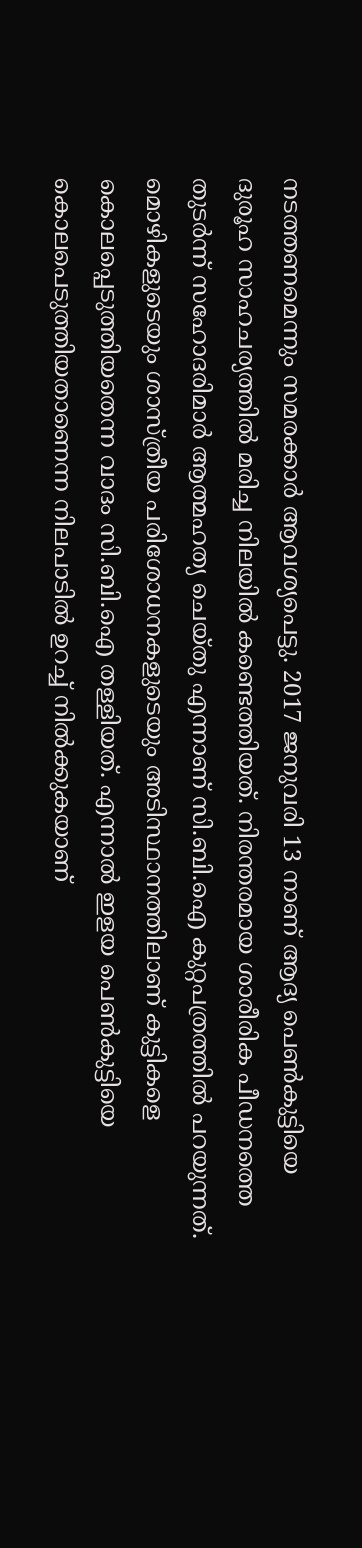നടത്തണമെന്നും സമരക്കാര്‍ ആവശ്യപെട്ടു. 2017 ജനുവരി 13 നാണ് ആദ്യ പെണ്‍കുട്ടിയെ ദുരൂഹ സാഹചര്യത്തില്‍ മരിച്ച നിലയില്‍ കണ്ടെത്തിയത്. നിരന്തരമായ ശാരീരിക പീഡനത്തെ തുടര്‍ന്ന് സഹോദരിമാര്‍ ആത്മഹത്യ ചെയ്തു എന്നാണ് സി.ബി.ഐ കുറ്റപത്രത്തില്‍ പറയുന്നത്. മൊഴികളുടെയും ശാസ്ത്രീയ പരിശോധനകളുടെയും അടിസ്ഥാനത്തിലാണ് കുട്ടികളെ കൊലപ്പെടുത്തിയതെന്ന വാദം സി.ബി.ഐ തള്ളിയത്. എന്നാല്‍ ഇളയ പെണ്‍കുട്ടിയെ കൊലപെടുത്തിയതാണെന്ന നിലപാടില്‍ ഉറച്ച്‌ നില്‍ക്കുകയാണ്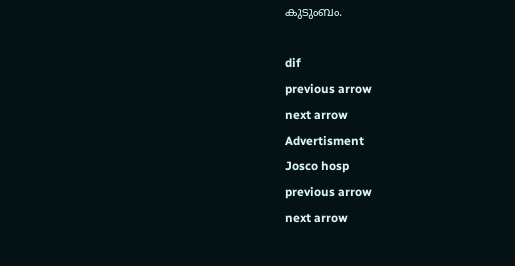കുടുംബം.

dif
previous arrow
next arrow
Advertisment
Josco hosp
previous arrow
next arrow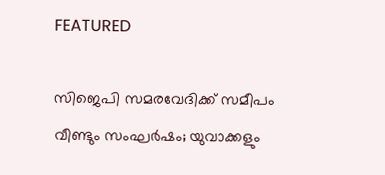FEATURED

സിജെപി സമരവേദിക്ക് സമീപം വീണ്ടും സംഘര്‍ഷം; യുവാക്കളും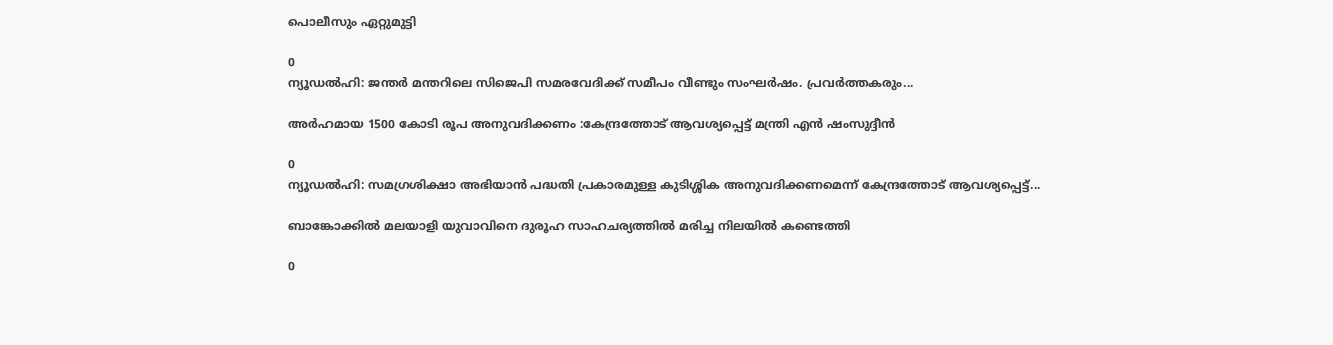പൊലീസും ഏറ്റുമുട്ടി

0
ന്യൂഡല്‍ഹി: ജന്തര്‍ മന്തറിലെ സിജെപി സമരവേദിക്ക് സമീപം വീണ്ടും സംഘര്‍ഷം. പ്രവര്‍ത്തകരും...

അർഹമായ 1500 കോടി രൂപ അനുവദിക്കണം :കേന്ദ്രത്തോട് ആവശ്യപ്പെട്ട് മന്ത്രി എന്‍ ഷംസുദ്ദീന്‍

0
ന്യൂഡല്‍ഹി: സമഗ്രശിക്ഷാ അഭിയാന്‍ പദ്ധതി പ്രകാരമുള്ള കുടിശ്ശിക അനുവദിക്കണമെന്ന് കേന്ദ്രത്തോട് ആവശ്യപ്പെട്ട്...

ബാങ്കോക്കിൽ മലയാളി യുവാവിനെ ദുരൂഹ സാഹചര്യത്തിൽ മരിച്ച നിലയിൽ കണ്ടെത്തി

0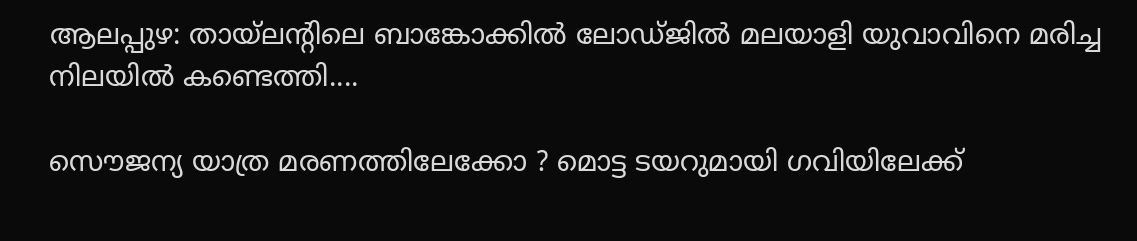ആലപ്പുഴ: തായ്‌ലന്റിലെ ബാങ്കോക്കില്‍ ലോഡ്ജില്‍ മലയാളി യുവാവിനെ മരിച്ച നിലയില്‍ കണ്ടെത്തി....

സൌജന്യ യാത്ര മരണത്തിലേക്കോ ? മൊട്ട ടയറുമായി ഗവിയിലേക്ക്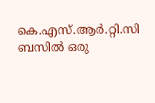കെ.എസ്.ആര്‍.റ്റി.സി ബസില്‍ ഒരു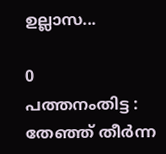ഉല്ലാസ...

0
പത്തനംതിട്ട : തേഞ്ഞ് തീര്‍ന്ന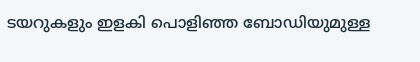ടയറുകളും ഇളകി പൊളിഞ്ഞ ബോഡിയുമുള്ള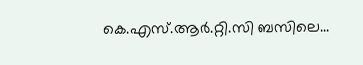കെ.എസ്.ആര്‍.റ്റി.സി ബസിലെ...